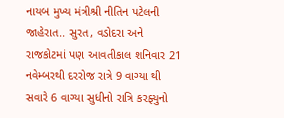નાયબ મુખ્ય મંત્રીશ્રી નીતિન પટેલની જાહેરાત.. સુરત, વડોદરા અને રાજકોટમાં પણ આવતીકાલ શનિવાર 21 નવેમ્બરથી દરરોજ રાત્રે 9 વાગ્યા થી સવારે 6 વાગ્યા સુધીનો રાત્રિ કરફ્યુનો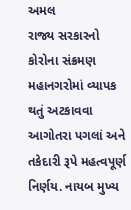અમલ
રાજ્ય સરકારનો કોરોના સંક્રમણ મહાનગરોમાં વ્યાપક થતું અટકાવવા આગોતરા પગલાં અને તકેદારી રૂપે મહત્વપૂર્ણ નિર્ણય. નાયબ મુખ્ય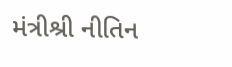મંત્રીશ્રી નીતિન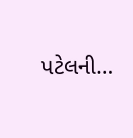પટેલની…